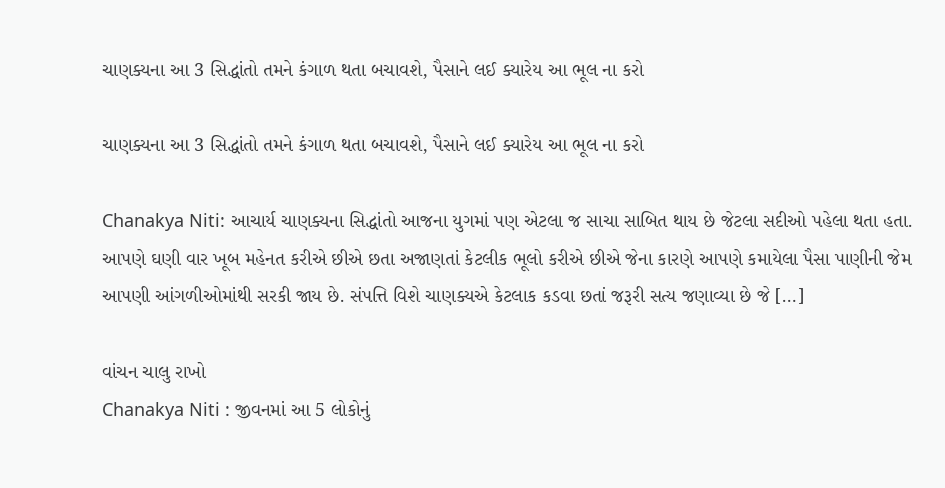ચાણક્યના આ 3 સિદ્ધાંતો તમને કંગાળ થતા બચાવશે, પૈસાને લઈ ક્યારેય આ ભૂલ ના કરો

ચાણક્યના આ 3 સિદ્ધાંતો તમને કંગાળ થતા બચાવશે, પૈસાને લઈ ક્યારેય આ ભૂલ ના કરો

Chanakya Niti: આચાર્ય ચાણક્યના સિદ્ધાંતો આજના યુગમાં પણ એટલા જ સાચા સાબિત થાય છે જેટલા સદીઓ પહેલા થતા હતા. આપણે ઘણી વાર ખૂબ મહેનત કરીએ છીએ છતા અજાણતાં કેટલીક ભૂલો કરીએ છીએ જેના કારણે આપણે કમાયેલા પૈસા પાણીની જેમ આપણી આંગળીઓમાંથી સરકી જાય છે. સંપત્તિ વિશે ચાણક્યએ કેટલાક કડવા છતાં જરૂરી સત્ય જણાવ્યા છે જે […]

વાંચન ચાલુ રાખો
Chanakya Niti : જીવનમાં આ 5 લોકોનું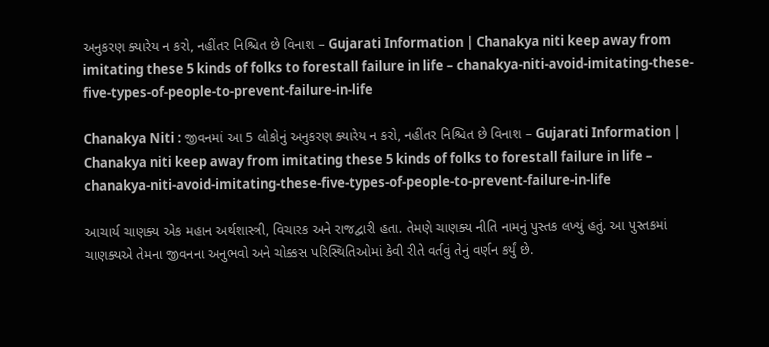અનુકરણ ક્યારેય ન કરો, નહીંતર નિશ્ચિત છે વિનાશ – Gujarati Information | Chanakya niti keep away from imitating these 5 kinds of folks to forestall failure in life – chanakya-niti-avoid-imitating-these-five-types-of-people-to-prevent-failure-in-life

Chanakya Niti : જીવનમાં આ 5 લોકોનું અનુકરણ ક્યારેય ન કરો, નહીંતર નિશ્ચિત છે વિનાશ – Gujarati Information | Chanakya niti keep away from imitating these 5 kinds of folks to forestall failure in life – chanakya-niti-avoid-imitating-these-five-types-of-people-to-prevent-failure-in-life

આચાર્ય ચાણક્ય એક મહાન અર્થશાસ્ત્રી, વિચારક અને રાજદ્વારી હતા. તેમણે ચાણક્ય નીતિ નામનું પુસ્તક લખ્યું હતું. આ પુસ્તકમાં ચાણક્યએ તેમના જીવનના અનુભવો અને ચોક્કસ પરિસ્થિતિઓમાં કેવી રીતે વર્તવું તેનું વર્ણન કર્યું છે.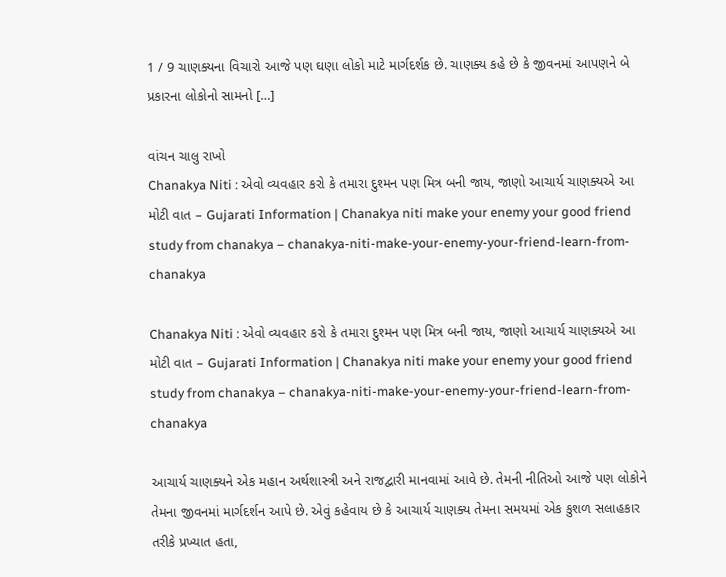1 / 9 ચાણક્યના વિચારો આજે પણ ઘણા લોકો માટે માર્ગદર્શક છે. ચાણક્ય કહે છે કે જીવનમાં આપણને બે પ્રકારના લોકોનો સામનો […]

વાંચન ચાલુ રાખો
Chanakya Niti : એવો વ્યવહાર કરો કે તમારા દુશ્મન પણ મિત્ર બની જાય, જાણો આચાર્ય ચાણક્યએ આ મોટી વાત – Gujarati Information | Chanakya niti make your enemy your good friend study from chanakya – chanakya-niti-make-your-enemy-your-friend-learn-from-chanakya

Chanakya Niti : એવો વ્યવહાર કરો કે તમારા દુશ્મન પણ મિત્ર બની જાય, જાણો આચાર્ય ચાણક્યએ આ મોટી વાત – Gujarati Information | Chanakya niti make your enemy your good friend study from chanakya – chanakya-niti-make-your-enemy-your-friend-learn-from-chanakya

આચાર્ય ચાણક્યને એક મહાન અર્થશાસ્ત્રી અને રાજદ્વારી માનવામાં આવે છે. તેમની નીતિઓ આજે પણ લોકોને તેમના જીવનમાં માર્ગદર્શન આપે છે. એવું કહેવાય છે કે આચાર્ય ચાણક્ય તેમના સમયમાં એક કુશળ સલાહકાર તરીકે પ્રખ્યાત હતા,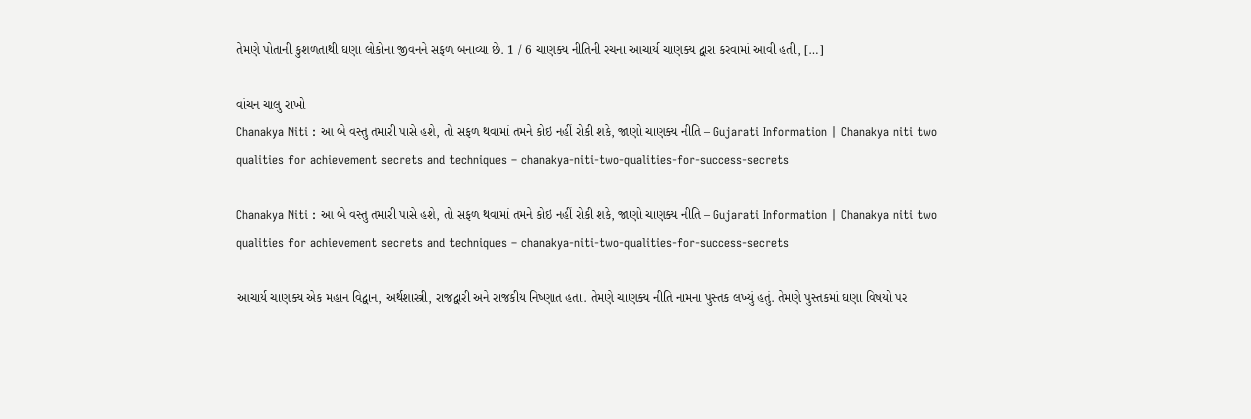તેમણે પોતાની કુશળતાથી ઘણા લોકોના જીવનને સફળ બનાવ્યા છે. 1 / 6 ચાણક્ય નીતિની રચના આચાર્ય ચાણક્ય દ્વારા કરવામાં આવી હતી, […]

વાંચન ચાલુ રાખો
Chanakya Niti : આ બે વસ્તુ તમારી પાસે હશે, તો સફળ થવામાં તમને કોઇ નહીં રોકી શકે, જાણો ચાણક્ય નીતિ – Gujarati Information | Chanakya niti two qualities for achievement secrets and techniques – chanakya-niti-two-qualities-for-success-secrets

Chanakya Niti : આ બે વસ્તુ તમારી પાસે હશે, તો સફળ થવામાં તમને કોઇ નહીં રોકી શકે, જાણો ચાણક્ય નીતિ – Gujarati Information | Chanakya niti two qualities for achievement secrets and techniques – chanakya-niti-two-qualities-for-success-secrets

આચાર્ય ચાણક્ય એક મહાન વિદ્વાન, અર્થશાસ્ત્રી, રાજદ્વારી અને રાજકીય નિષ્ણાત હતા. તેમણે ચાણક્ય નીતિ નામના પુસ્તક લખ્યું હતું. તેમણે પુસ્તકમાં ઘણા વિષયો પર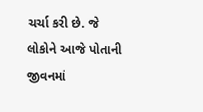ચર્ચા કરી છે. જે લોકોને આજે પોતાની જીવનમાં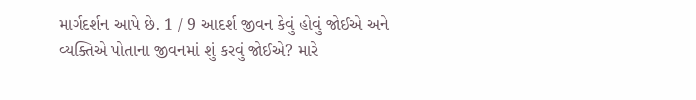માર્ગદર્શન આપે છે. 1 / 9 આદર્શ જીવન કેવું હોવું જોઈએ અને વ્યક્તિએ પોતાના જીવનમાં શું કરવું જોઈએ? મારે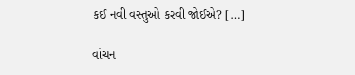કઈ નવી વસ્તુઓ કરવી જોઈએ? […]

વાંચન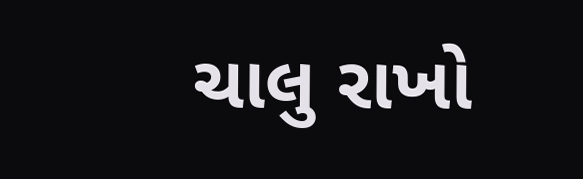ચાલુ રાખો